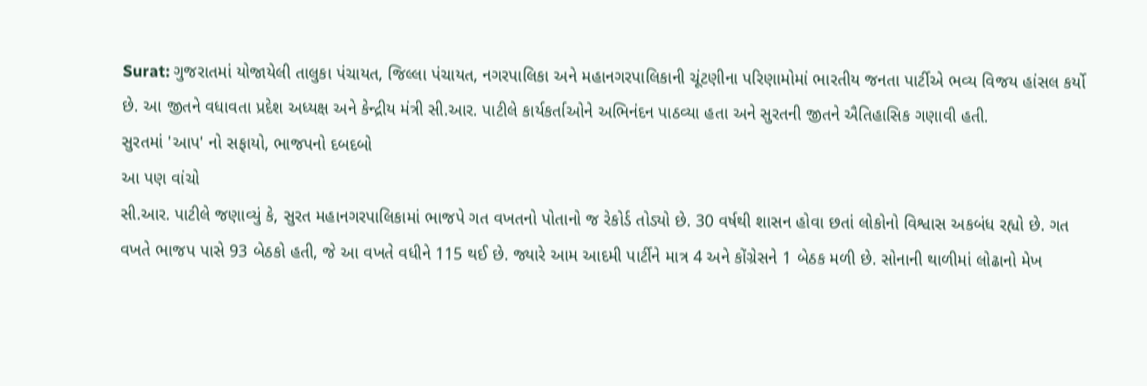Surat: ગુજરાતમાં યોજાયેલી તાલુકા પંચાયત, જિલ્લા પંચાયત, નગરપાલિકા અને મહાનગરપાલિકાની ચૂંટણીના પરિણામોમાં ભારતીય જનતા પાર્ટીએ ભવ્ય વિજય હાંસલ કર્યો છે. આ જીતને વધાવતા પ્રદેશ અધ્યક્ષ અને કેન્દ્રીય મંત્રી સી.આર. પાટીલે કાર્યકર્તાઓને અભિનંદન પાઠવ્યા હતા અને સુરતની જીતને ઐતિહાસિક ગણાવી હતી.
સુરતમાં 'આપ' નો સફાયો, ભાજપનો દબદબો
આ પણ વાંચો
સી.આર. પાટીલે જણાવ્યું કે, સુરત મહાનગરપાલિકામાં ભાજપે ગત વખતનો પોતાનો જ રેકોર્ડ તોડ્યો છે. 30 વર્ષથી શાસન હોવા છતાં લોકોનો વિશ્વાસ અકબંધ રહ્યો છે. ગત વખતે ભાજપ પાસે 93 બેઠકો હતી, જે આ વખતે વધીને 115 થઈ છે. જ્યારે આમ આદમી પાર્ટીને માત્ર 4 અને કોંગ્રેસને 1 બેઠક મળી છે. સોનાની થાળીમાં લોઢાનો મેખ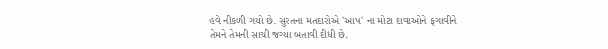હવે નીકળી ગયો છે. સુરતના મતદારોએ 'આપ' ના મોટા દાવાઓને ફગાવીને તેમને તેમની સાચી જગ્યા બતાવી દીધી છે.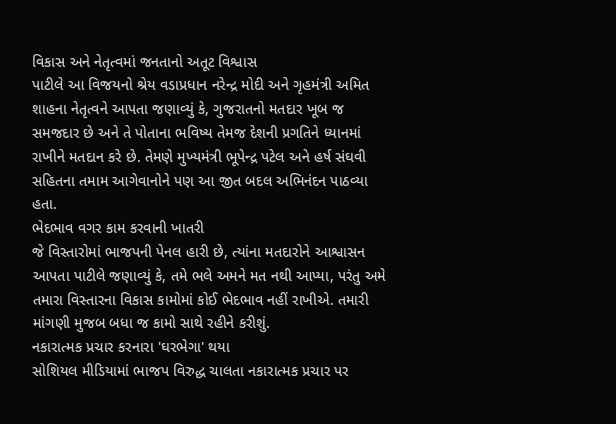વિકાસ અને નેતૃત્વમાં જનતાનો અતૂટ વિશ્વાસ
પાટીલે આ વિજયનો શ્રેય વડાપ્રધાન નરેન્દ્ર મોદી અને ગૃહમંત્રી અમિત શાહના નેતૃત્વને આપતા જણાવ્યું કે, ગુજરાતનો મતદાર ખૂબ જ સમજદાર છે અને તે પોતાના ભવિષ્ય તેમજ દેશની પ્રગતિને ધ્યાનમાં રાખીને મતદાન કરે છે. તેમણે મુખ્યમંત્રી ભૂપેન્દ્ર પટેલ અને હર્ષ સંઘવી સહિતના તમામ આગેવાનોને પણ આ જીત બદલ અભિનંદન પાઠવ્યા હતા.
ભેદભાવ વગર કામ કરવાની ખાતરી
જે વિસ્તારોમાં ભાજપની પેનલ હારી છે, ત્યાંના મતદારોને આશ્વાસન આપતા પાટીલે જણાવ્યું કે, તમે ભલે અમને મત નથી આપ્યા, પરંતુ અમે તમારા વિસ્તારના વિકાસ કામોમાં કોઈ ભેદભાવ નહીં રાખીએ. તમારી માંગણી મુજબ બધા જ કામો સાથે રહીને કરીશું.
નકારાત્મક પ્રચાર કરનારા 'ઘરભેગા' થયા
સોશિયલ મીડિયામાં ભાજપ વિરુદ્ધ ચાલતા નકારાત્મક પ્રચાર પર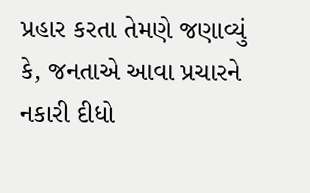પ્રહાર કરતા તેમણે જણાવ્યું કે, જનતાએ આવા પ્રચારને નકારી દીધો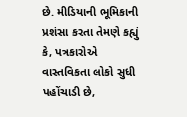છે. મીડિયાની ભૂમિકાની પ્રશંસા કરતા તેમણે કહ્યું કે, પત્રકારોએ વાસ્તવિકતા લોકો સુધી પહોંચાડી છે,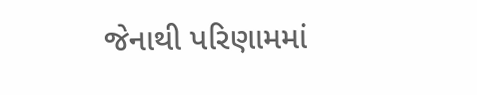જેનાથી પરિણામમાં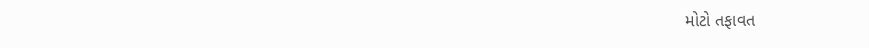મોટો તફાવત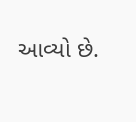આવ્યો છે.